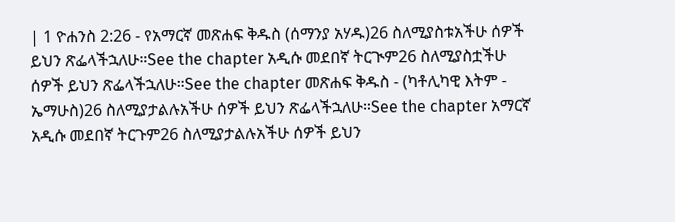| 1 ዮሐንስ 2:26 - የአማርኛ መጽሐፍ ቅዱስ (ሰማንያ አሃዱ)26 ስለሚያስቱአችሁ ሰዎች ይህን ጽፌላችኋለሁ።See the chapter አዲሱ መደበኛ ትርጒም26 ስለሚያስቷችሁ ሰዎች ይህን ጽፌላችኋለሁ።See the chapter መጽሐፍ ቅዱስ - (ካቶሊካዊ እትም - ኤማሁስ)26 ስለሚያታልሉአችሁ ሰዎች ይህን ጽፌላችኋለሁ።See the chapter አማርኛ አዲሱ መደበኛ ትርጉም26 ስለሚያታልሉአችሁ ሰዎች ይህን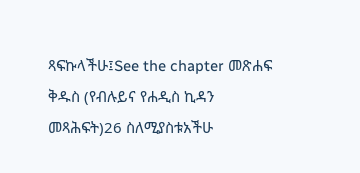ጻፍኩላችሁ፤See the chapter መጽሐፍ ቅዱስ (የብሉይና የሐዲስ ኪዳን መጻሕፍት)26 ስለሚያስቱአችሁ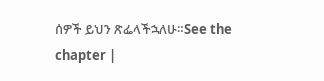ሰዎች ይህን ጽፌላችኋለሁ።See the chapter |